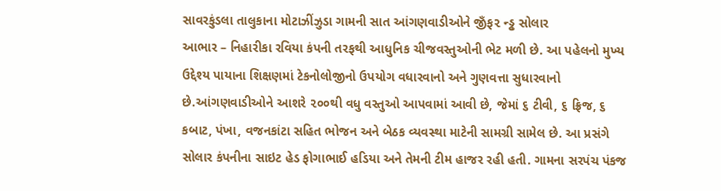સાવરકુંડલા તાલુકાના મોટાઝીંઝુડા ગામની સાત આંગણવાડીઓને જીઁફ૨ ન્ડ્ઢ સોલાર
આભાર – નિહારીકા રવિયા કંપની તરફથી આધુનિક ચીજવસ્તુઓની ભેટ મળી છે. આ પહેલનો મુખ્ય ઉદ્દેશ્ય પાયાના શિક્ષણમાં ટેકનોલોજીનો ઉપયોગ વધારવાનો અને ગુણવત્તા સુધારવાનો છે.આંગણવાડીઓને આશરે ૨૦૦થી વધુ વસ્તુઓ આપવામાં આવી છે, જેમાં ૬ ટીવી, ૬ ફ્રિજ, ૬ કબાટ, પંખા, વજનકાંટા સહિત ભોજન અને બેઠક વ્યવસ્થા માટેની સામગ્રી સામેલ છે. આ પ્રસંગે સોલાર કંપનીના સાઇટ હેડ ફોગાભાઈ હડિયા અને તેમની ટીમ હાજર રહી હતી. ગામના સરપંચ પંકજ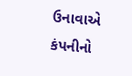ઉનાવાએ કંપનીનો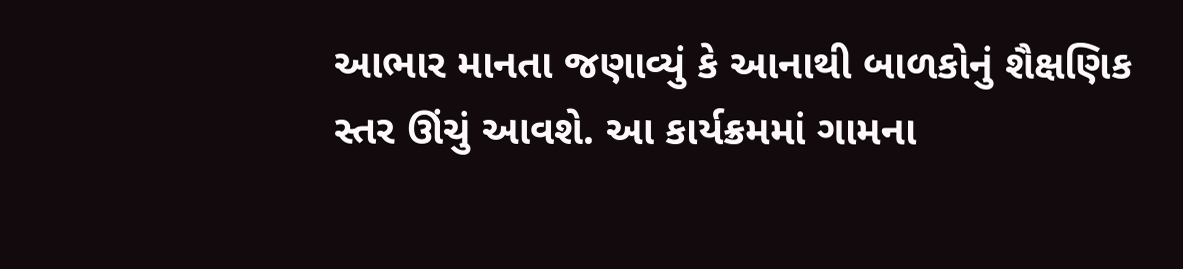આભાર માનતા જણાવ્યું કે આનાથી બાળકોનું શૈક્ષણિક સ્તર ઊંચું આવશે. આ કાર્યક્રમમાં ગામના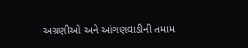અગ્રણીઓ અને આંગણવાડીની તમામ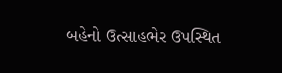બહેનો ઉત્સાહભેર ઉપસ્થિત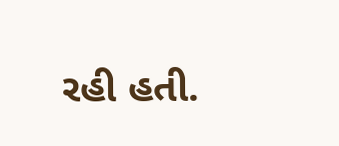રહી હતી.